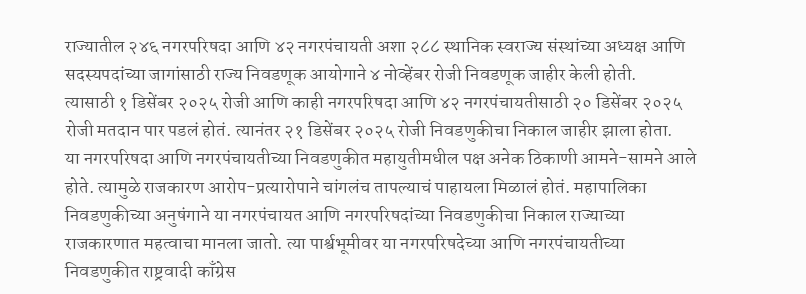राज्यातील २४६ नगरपरिषदा आणि ४२ नगरपंचायती अशा २८८ स्थानिक स्वराज्य संस्थांच्या अध्यक्ष आणि सदस्यपदांच्या जागांसाठी राज्य निवडणूक आयोगाने ४ नोव्हेंबर रोजी निवडणूक जाहीर केली होती.
त्यासाठी १ डिसेंबर २०२५ रोजी आणि काही नगरपरिषदा आणि ४२ नगरपंचायतीसाठी २० डिसेंबर २०२५ रोजी मतदान पार पडलं होतं. त्यानंतर २१ डिसेंबर २०२५ रोजी निवडणुकीचा निकाल जाहीर झाला होता.
या नगरपरिषदा आणि नगरपंचायतीच्या निवडणुकीत महायुतीमधील पक्ष अनेक ठिकाणी आमने-सामने आले होते. त्यामुळे राजकारण आरोप-प्रत्यारोपाने चांगलंच तापल्याचं पाहायला मिळालं होतं. महापालिका निवडणुकीच्या अनुषंगाने या नगरपंचायत आणि नगरपरिषदांच्या निवडणुकीचा निकाल राज्याच्या राजकारणात महत्वाचा मानला जातो. त्या पार्श्वभूमीवर या नगरपरिषदेच्या आणि नगरपंचायतीच्या निवडणुकीत राष्ट्रवादी काँग्रेस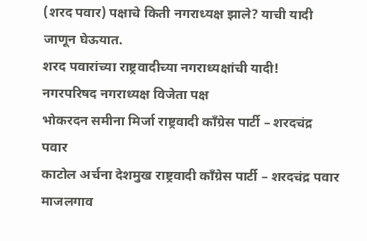(शरद पवार) पक्षाचे किती नगराध्यक्ष झाले? याची यादी जाणून घेऊयात.
शरद पवारांच्या राष्ट्रवादीच्या नगराध्यक्षांची यादी!
नगरपरिषद नगराध्यक्ष विजेता पक्ष
भोकरदन समीना मिर्जा राष्ट्रवादी काँग्रेस पार्टी – शरदचंद्र पवार
काटोल अर्चना देशमुख राष्ट्रवादी काँग्रेस पार्टी – शरदचंद्र पवार
माजलगाव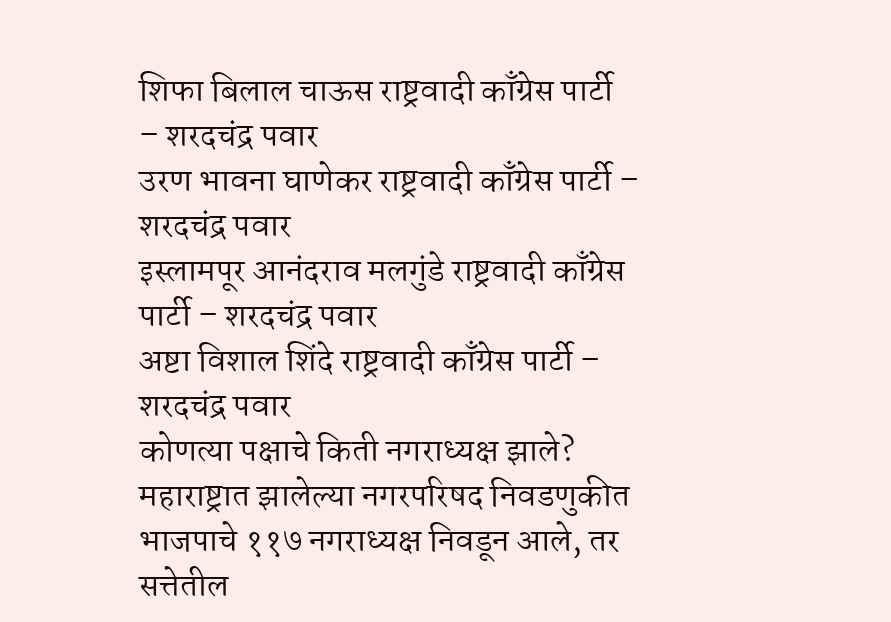शिफा बिलाल चाऊस राष्ट्रवादी काँग्रेस पार्टी – शरदचंद्र पवार
उरण भावना घाणेकर राष्ट्रवादी काँग्रेस पार्टी – शरदचंद्र पवार
इस्लामपूर आनंदराव मलगुंडे राष्ट्रवादी काँग्रेस पार्टी – शरदचंद्र पवार
अष्टा विशाल शिंदे राष्ट्रवादी काँग्रेस पार्टी – शरदचंद्र पवार
कोणत्या पक्षाचे किती नगराध्यक्ष झाले?
महाराष्ट्रात झालेल्या नगरपरिषद निवडणुकीत भाजपाचे ११७ नगराध्यक्ष निवडून आले, तर सत्तेतील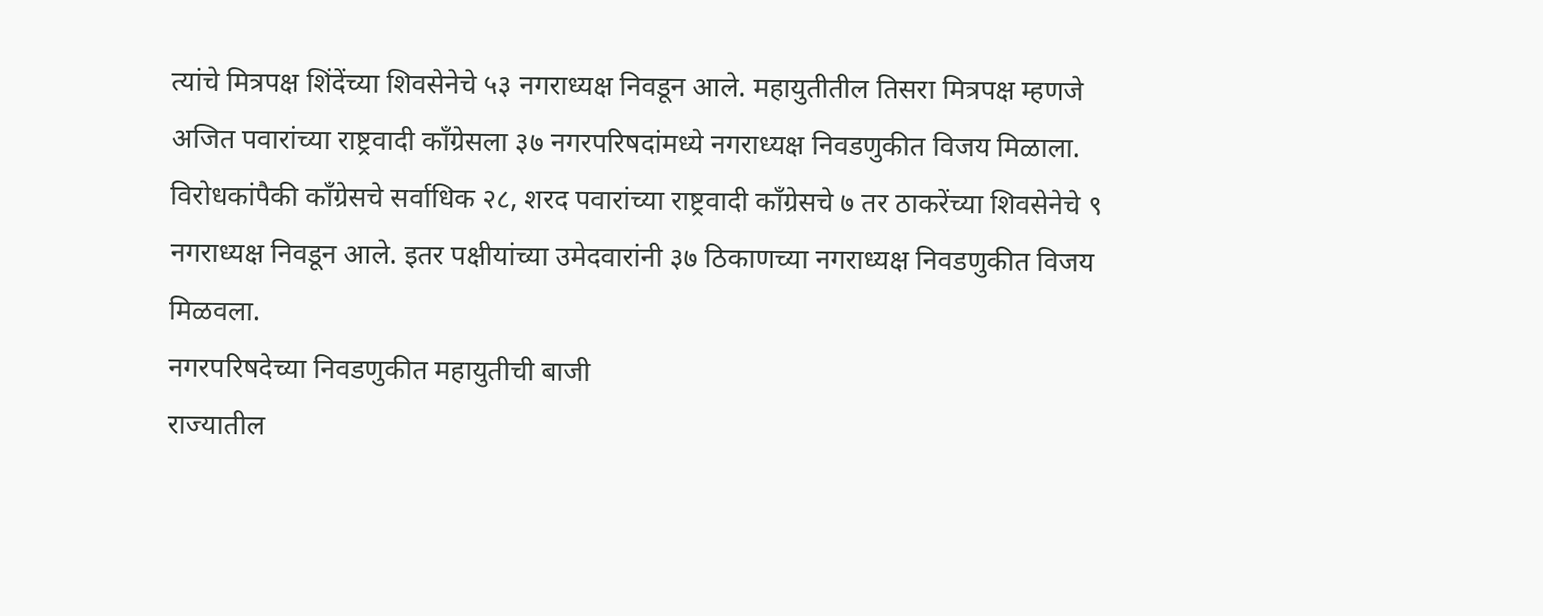त्यांचे मित्रपक्ष शिंदेंच्या शिवसेनेचे ५३ नगराध्यक्ष निवडून आले. महायुतीतील तिसरा मित्रपक्ष म्हणजे अजित पवारांच्या राष्ट्रवादी काँग्रेसला ३७ नगरपरिषदांमध्ये नगराध्यक्ष निवडणुकीत विजय मिळाला. विरोधकांपैकी काँग्रेसचे सर्वाधिक २८, शरद पवारांच्या राष्ट्रवादी काँग्रेसचे ७ तर ठाकरेंच्या शिवसेनेचे ९ नगराध्यक्ष निवडून आले. इतर पक्षीयांच्या उमेदवारांनी ३७ ठिकाणच्या नगराध्यक्ष निवडणुकीत विजय मिळवला.
नगरपरिषदेच्या निवडणुकीत महायुतीची बाजी
राज्यातील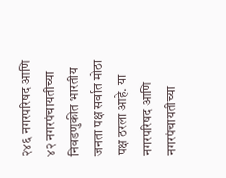२४६ नगरपरिषद आणि ४२ नगरपंचायतीच्या निवडणुकीत भारतीय जनता पक्ष सर्वात मोठा पक्ष ठरला आहे. या नगरपरिषद आणि नगरपंचायतीच्या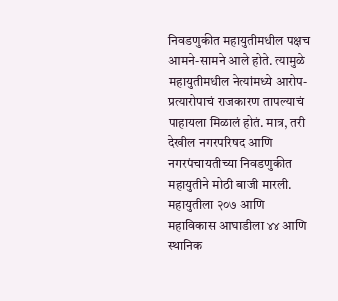निवडणुकीत महायुतीमधील पक्षच आमने-सामने आले होते. त्यामुळे महायुतीमधील नेत्यांमध्ये आरोप-प्रत्यारोपाचं राजकारण तापल्याचं पाहायला मिळालं होतं. मात्र, तरी देखील नगरपरिषद आणि नगरपंचायतीच्या निवडणुकीत महायुतीने मोठी बाजी मारली. महायुतीला २०७ आणि महाविकास आघाडीला ४४ आणि स्थानिक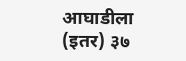आघाडीला (इतर) ३७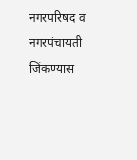नगरपरिषद व नगरपंचायती जिंकण्यास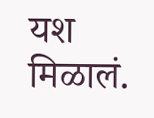यश मिळालं.